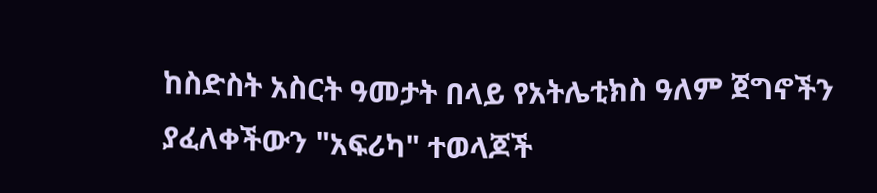ከስድስት አስርት ዓመታት በላይ የአትሌቲክስ ዓለም ጀግኖችን ያፈለቀችውን "አፍሪካ" ተወላጆች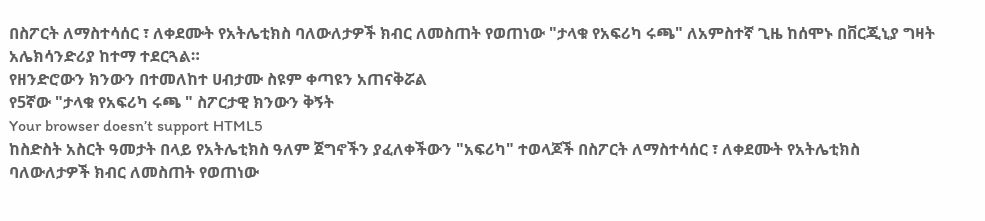በስፖርት ለማስተሳሰር ፣ ለቀደሙት የአትሌቲክስ ባለውለታዎች ክብር ለመስጠት የወጠነው "ታላቁ የአፍሪካ ሩጫ" ለአምስተኛ ጊዜ ከሰሞኑ በቨርጂኒያ ግዛት አሌክሳንድሪያ ከተማ ተደርጓል።
የዘንድሮውን ክንውን በተመለከተ ሀብታሙ ስዩም ቀጣዩን አጠናቅሯል
የ5ኛው "ታላቁ የአፍሪካ ሩጫ " ስፖርታዊ ክንውን ቅኝት
Your browser doesn’t support HTML5
ከስድስት አስርት ዓመታት በላይ የአትሌቲክስ ዓለም ጀግኖችን ያፈለቀችውን "አፍሪካ" ተወላጆች በስፖርት ለማስተሳሰር ፣ ለቀደሙት የአትሌቲክስ ባለውለታዎች ክብር ለመስጠት የወጠነው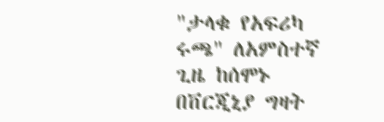"ታላቁ የአፍሪካ ሩጫ" ለአምስተኛ ጊዜ ከሰሞኑ በቨርጂኒያ ግዛት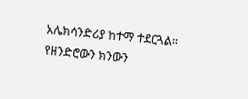አሌክሳንድሪያ ከተማ ተደርጓል።
የዘንድሮውን ክንውን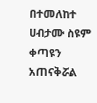በተመለከተ ሀብታሙ ስዩም ቀጣዩን አጠናቅሯል